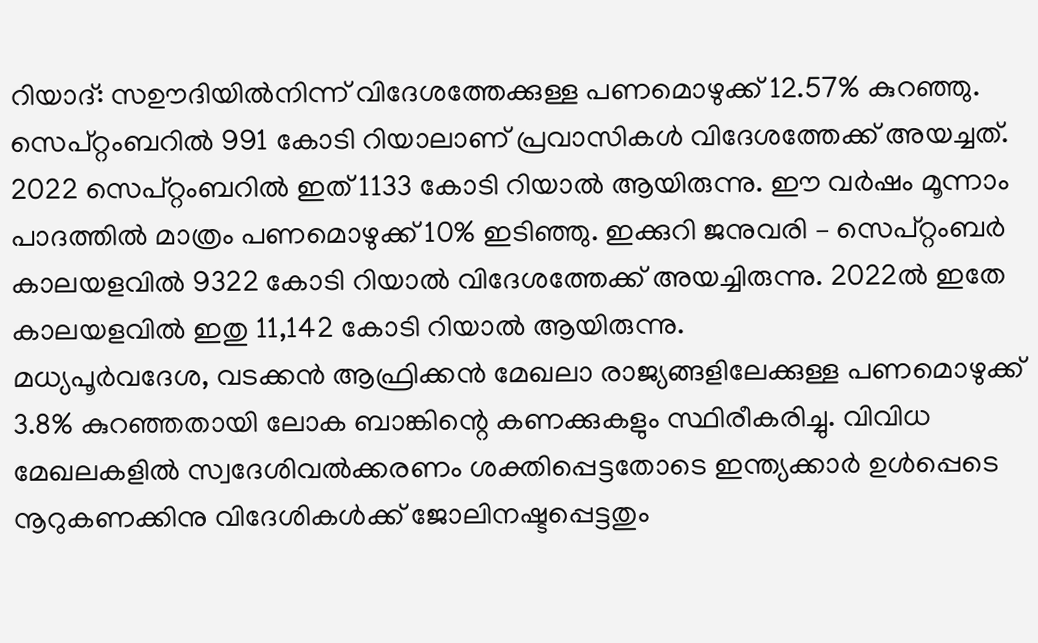റിയാദ്: സഊദിയിൽനിന്ന് വിദേശത്തേക്കുള്ള പണമൊഴുക്ക് 12.57% കുറഞ്ഞു. സെപ്റ്റംബറിൽ 991 കോടി റിയാലാണ് പ്രവാസികൾ വിദേശത്തേക്ക് അയച്ചത്. 2022 സെപ്റ്റംബറിൽ ഇത് 1133 കോടി റിയാൽ ആയിരുന്നു. ഈ വർഷം മൂന്നാം പാദത്തിൽ മാത്രം പണമൊഴുക്ക് 10% ഇടിഞ്ഞു. ഇക്കുറി ജനുവരി – സെപ്റ്റംബർ കാലയളവിൽ 9322 കോടി റിയാൽ വിദേശത്തേക്ക് അയച്ചിരുന്നു. 2022ൽ ഇതേ കാലയളവിൽ ഇതു 11,142 കോടി റിയാൽ ആയിരുന്നു.
മധ്യപൂർവദേശ, വടക്കൻ ആഫ്രിക്കൻ മേഖലാ രാജ്യങ്ങളിലേക്കുള്ള പണമൊഴുക്ക് 3.8% കുറഞ്ഞതായി ലോക ബാങ്കിന്റെ കണക്കുകളും സ്ഥിരീകരിച്ചു. വിവിധ മേഖലകളിൽ സ്വദേശിവൽക്കരണം ശക്തിപ്പെട്ടതോടെ ഇന്ത്യക്കാർ ഉൾപ്പെടെ നൂറുകണക്കിനു വിദേശികൾക്ക് ജോലിനഷ്ടപ്പെട്ടതും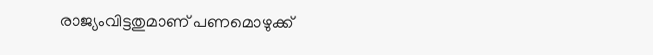രാജ്യംവിട്ടതുമാണ് പണമൊഴുക്ക്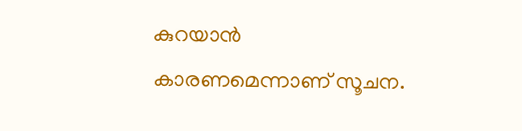കുറയാൻ കാരണമെന്നാണ് സൂചന.